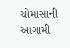ચોમાસાની આગામી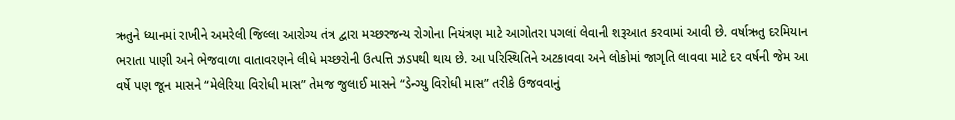ઋતુને ધ્યાનમાં રાખીને અમરેલી જિલ્લા આરોગ્ય તંત્ર દ્વારા મચ્છરજન્ય રોગોના નિયંત્રણ માટે આગોતરા પગલાં લેવાની શરૂઆત કરવામાં આવી છે. વર્ષાઋતુ દરમિયાન ભરાતા પાણી અને ભેજવાળા વાતાવરણને લીધે મચ્છરોની ઉત્પત્તિ ઝડપથી થાય છે. આ પરિસ્થિતિને અટકાવવા અને લોકોમાં જાગૃતિ લાવવા માટે દર વર્ષની જેમ આ વર્ષે પણ જૂન માસને “મેલેરિયા વિરોધી માસ” તેમજ જુલાઈ માસને “ડેન્ગ્યુ વિરોધી માસ” તરીકે ઉજવવાનું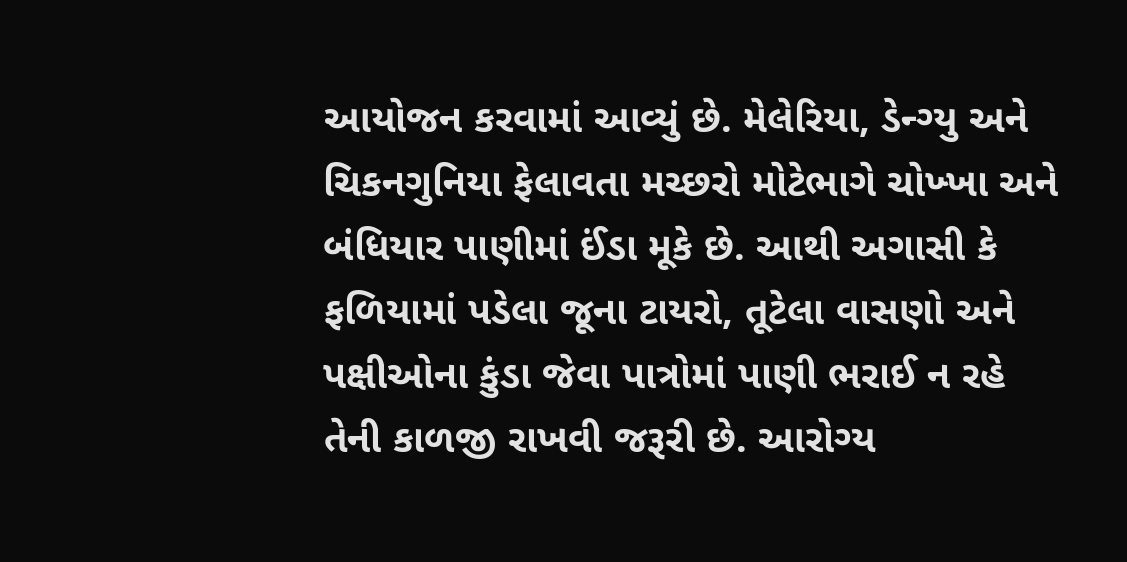આયોજન કરવામાં આવ્યું છે. મેલેરિયા, ડેન્ગ્યુ અને ચિકનગુનિયા ફેલાવતા મચ્છરો મોટેભાગે ચોખ્ખા અને બંધિયાર પાણીમાં ઈંડા મૂકે છે. આથી અગાસી કે ફળિયામાં પડેલા જૂના ટાયરો, તૂટેલા વાસણો અને પક્ષીઓના કુંડા જેવા પાત્રોમાં પાણી ભરાઈ ન રહે તેની કાળજી રાખવી જરૂરી છે. આરોગ્ય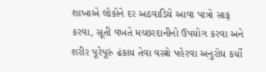શાખાએ લોકોને દર અઠવાડિયે આવા પાત્રો સાફ કરવા, સૂતી વખતે મચ્છરદાનીનો ઉપયોગ કરવા અને શરીર પૂરેપૂરું ઢંકાય તેવા વસ્ત્રો પહેરવા અનુરોધ કર્યો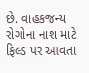છે. વાહકજન્ય રોગોના નાશ માટે ફિલ્ડ પર આવતા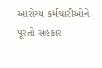આરોગ્ય કર્મચારીઓને પૂરતો સહકાર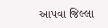આપવા જિલ્લા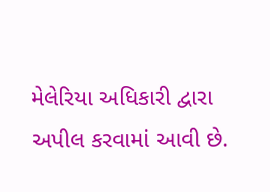મેલેરિયા અધિકારી દ્વારા અપીલ કરવામાં આવી છે.